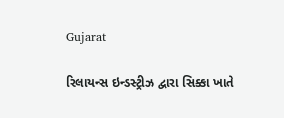Gujarat

રિલાયન્સ ઇન્ડસ્ટ્રીઝ દ્વારા સિક્કા ખાતે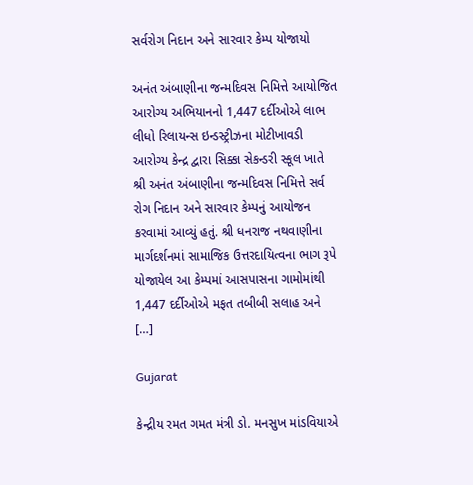સર્વરોગ નિદાન અને સારવાર કેમ્પ યોજાયો

અનંત અંબાણીના જન્મદિવસ નિમિત્તે આયોજિત આરોગ્ય અભિયાનનો 1,447 દર્દીઓએ લાભ લીધો રિલાયન્સ ઇન્ડસ્ટ્રીઝના મોટીખાવડી આરોગ્ય કેન્દ્ર દ્વારા સિક્કા સેકન્ડરી સ્કૂલ ખાતે શ્રી અનંત અંબાણીના જન્મદિવસ નિમિત્તે સર્વ રોગ નિદાન અને સારવાર કેમ્પનું આયોજન કરવામાં આવ્યું હતું. શ્રી ધનરાજ નથવાણીના માર્ગદર્શનમાં સામાજિક ઉત્તરદાયિત્વના ભાગ રૂપે યોજાયેલ આ કેમ્પમાં આસપાસના ગામોમાંથી 1,447 દર્દીઓએ મફત તબીબી સલાહ અને […]

Gujarat

કેન્દ્રીય રમત ગમત મંત્રી ડો. મનસુખ માંડવિયાએ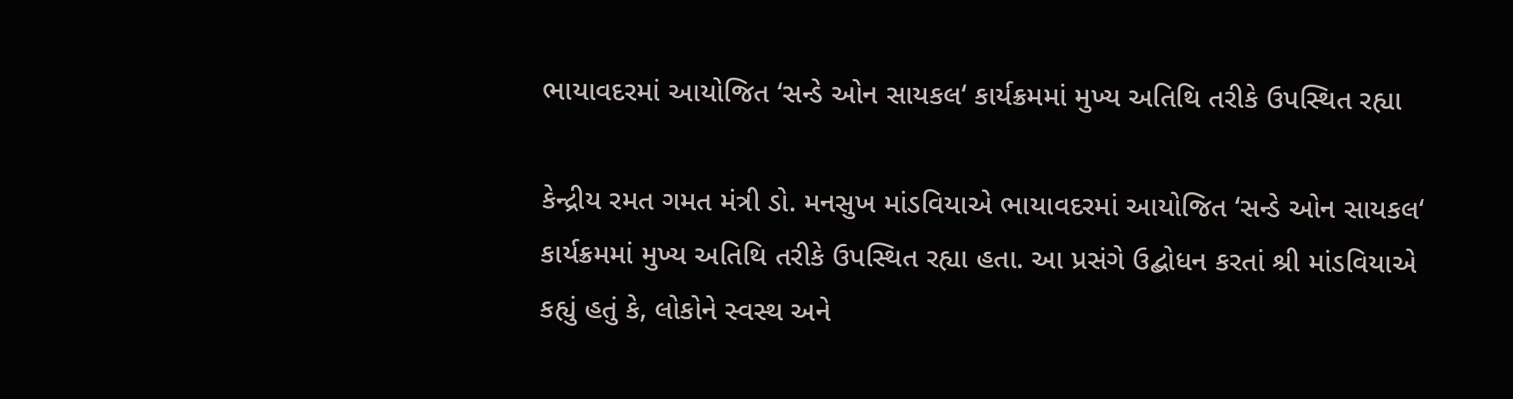ભાયાવદરમાં આયોજિત ‘સન્ડે ઓન સાયકલ‘ કાર્યક્રમમાં મુખ્ય અતિથિ તરીકે ઉપસ્થિત રહ્યા

કેન્દ્રીય રમત ગમત મંત્રી ડો. મનસુખ માંડવિયાએ ભાયાવદરમાં આયોજિત ‘સન્ડે ઓન સાયકલ‘ કાર્યક્રમમાં મુખ્ય અતિથિ તરીકે ઉપસ્થિત રહ્યા હતા. આ પ્રસંગે ઉદ્બોધન કરતાં શ્રી માંડવિયાએ કહ્યું હતું કે, લોકોને સ્વસ્થ અને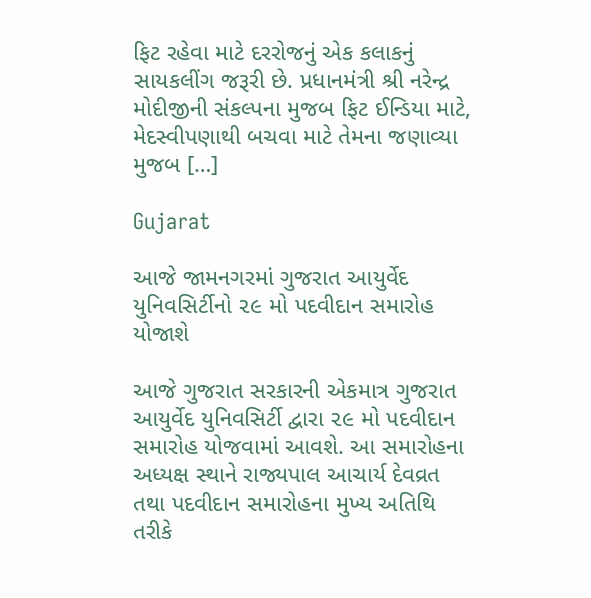ફિટ રહેવા માટે દરરોજનું એક કલાકનું સાયકલીંગ જરૂરી છે. પ્રધાનમંત્રી શ્રી નરેન્દ્ર મોદીજીની સંકલ્પના મુજબ ફિટ ઈન્ડિયા માટે, મેદસ્વીપણાથી બચવા માટે તેમના જણાવ્યા મુજબ […]

Gujarat

આજે જામનગરમાં ગુજરાત આયુર્વેદ યુનિવસિર્ટીનો ૨૯ મો પદવીદાન સમારોહ યોજાશે

આજે ગુજરાત સરકારની એકમાત્ર ગુજરાત આયુર્વેદ યુનિવસિર્ટી દ્વારા ૨૯ મો પદવીદાન સમારોહ યોજવામાં આવશે. આ સમારોહના અધ્યક્ષ સ્થાને રાજ્યપાલ આચાર્ય દેવવ્રત તથા પદવીદાન સમારોહના મુખ્ય અતિથિ તરીકે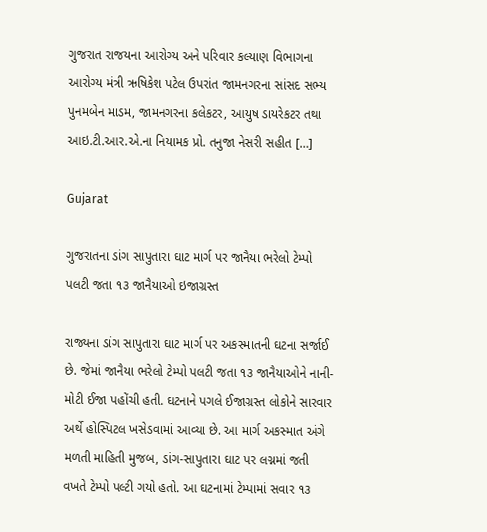ગુજરાત રાજયના આરોગ્ય અને પરિવાર કલ્યાણ વિભાગના આરોગ્ય મંત્રી ઋષિકેશ પટેલ ઉપરાંત જામનગરના સાંસદ સભ્ય પુનમબેન માડમ, જામનગરના કલેકટર, આયુષ ડાયરેકટર તથા આઇ.ટી.આર.એ.ના નિયામક પ્રો. તનુજા નેસરી સહીત […]

Gujarat

ગુજરાતના ડાંગ સાપુતારા ઘાટ માર્ગ પર જાનૈયા ભરેલો ટેમ્પો પલટી જતા ૧૩ જાનૈયાઓ ઇજાગ્રસ્ત

રાજ્યના ડાંગ સાપુતારા ઘાટ માર્ગ પર અકસ્માતની ઘટના સર્જાઈ છે. જેમાં જાનૈયા ભરેલો ટેમ્પો પલટી જતા ૧૩ જાનૈયાઓને નાની-મોટી ઈજા પહોંચી હતી. ઘટનાને પગલે ઈજાગ્રસ્ત લોકોને સારવાર અર્થે હોસ્પિટલ ખસેડવામાં આવ્યા છે. આ માર્ગ અકસ્માત અંગે મળતી માહિતી મુજબ, ડાંગ-સાપુતારા ઘાટ પર લગ્નમાં જતી વખતે ટેમ્પો પલ્ટી ગયો હતો. આ ઘટનામાં ટેમ્પામાં સવાર ૧૩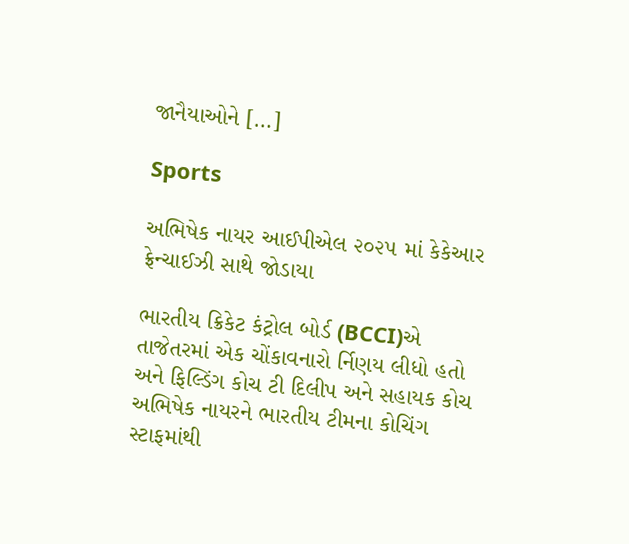જાનૈયાઓને […]

Sports

અભિષેક નાયર આઈપીએલ ૨૦૨૫ માં કેકેઆર ફ્રેન્ચાઈઝી સાથે જોડાયા

ભારતીય ક્રિકેટ કંટ્રોલ બોર્ડ (BCCI)એ તાજેતરમાં એક ચોંકાવનારો ર્નિણય લીધો હતો અને ફિલ્ડિંગ કોચ ટી દિલીપ અને સહાયક કોચ અભિષેક નાયરને ભારતીય ટીમના કોચિંગ સ્ટાફમાંથી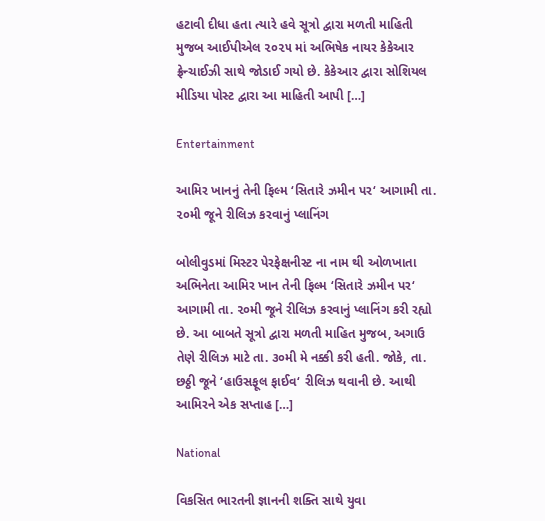હટાવી દીધા હતા ત્યારે હવે સૂત્રો દ્વારા મળતી માહિતી મુજબ આઈપીએલ ૨૦૨૫ માં અભિષેક નાયર કેકેઆર ફ્રેન્ચાઈઝી સાથે જોડાઈ ગયો છે. કેકેઆર દ્વારા સોશિયલ મીડિયા પોસ્ટ દ્વારા આ માહિતી આપી […]

Entertainment

આમિર ખાનનું તેની ફિલ્મ ‘સિતારે ઝમીન પર‘ આગામી તા. ૨૦મી જૂને રીલિઝ કરવાનું પ્લાનિંગ

બોલીવુડમાં મિસ્ટર પેરફેક્ષનીસ્ટ ના નામ થી ઓળખાતા અભિનેતા આમિર ખાન તેની ફિલ્મ ‘સિતારે ઝમીન પર‘ આગામી તા. ૨૦મી જૂને રીલિઝ કરવાનું પ્લાનિંગ કરી રહ્યો છે. આ બાબતે સૂત્રો દ્વારા મળતી માહિત મુજબ, અગાઉ તેણે રીલિઝ માટે તા. ૩૦મી મે નક્કી કરી હતી. જોકે, તા. છઠ્ઠી જૂને ‘હાઉસફૂલ ફાઈવ‘ રીલિઝ થવાની છે. આથી આમિરને એક સપ્તાહ […]

National

વિકસિત ભારતની જ્ઞાનની શક્તિ સાથે યુવા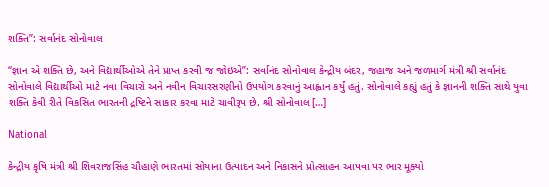શક્તિ”: સર્વાનંદ સોનોવાલ

“જ્ઞાન એ શક્તિ છે, અને વિદ્યાર્થીઓએ તેને પ્રાપ્ત કરવી જ જોઇએ”: સર્વાનંદ સોનોવાલ કેન્દ્રીય બંદર, જહાજ અને જળમાર્ગ મંત્રી શ્રી સર્વાનંદ સોનોવાલે વિદ્યાર્થીઓ માટે નવા વિચારો અને નવીન વિચારસરણીનો ઉપયોગ કરવાનું આહ્વાન કર્યું હતું. સોનોવાલે કહ્યું હતું કે જ્ઞાનની શક્તિ સાથે યુવા શક્તિ કેવી રીતે વિકસિત ભારતની દ્રષ્ટિને સાકાર કરવા માટે ચાવીરૂપ છે. શ્રી સોનોવાલ […]

National

કેન્દ્રીય કૃષિ મંત્રી શ્રી શિવરાજસિંહ ચૌહાણે ભારતમાં સોયાના ઉત્પાદન અને નિકાસને પ્રોત્સાહન આપવા પર ભાર મૂક્યો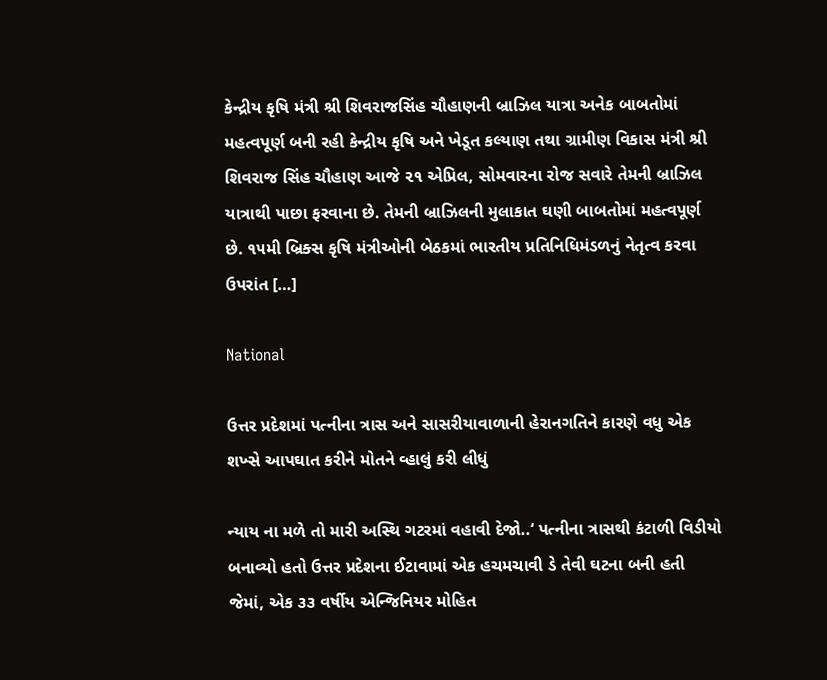કેન્દ્રીય કૃષિ મંત્રી શ્રી શિવરાજસિંહ ચૌહાણની બ્રાઝિલ યાત્રા અનેક બાબતોમાં મહત્વપૂર્ણ બની રહી કેન્દ્રીય કૃષિ અને ખેડૂત કલ્યાણ તથા ગ્રામીણ વિકાસ મંત્રી શ્રી શિવરાજ સિંહ ચૌહાણ આજે ૨૧ એપ્રિલ, સોમવારના રોજ સવારે તેમની બ્રાઝિલ યાત્રાથી પાછા ફરવાના છે. તેમની બ્રાઝિલની મુલાકાત ઘણી બાબતોમાં મહત્વપૂર્ણ છે. ૧૫મી બ્રિક્સ કૃષિ મંત્રીઓની બેઠકમાં ભારતીય પ્રતિનિધિમંડળનું નેતૃત્વ કરવા ઉપરાંત […]

National

ઉત્તર પ્રદેશમાં પત્નીના ત્રાસ અને સાસરીયાવાળાની હેરાનગતિને કારણે વધુ એક શખ્સે આપઘાત કરીને મોતને વ્હાલું કરી લીધું

ન્યાય ના મળે તો મારી અસ્થિ ગટરમાં વહાવી દેજો..‘ પત્નીના ત્રાસથી કંટાળી વિડીયો બનાવ્યો હતો ઉત્તર પ્રદેશના ઈટાવામાં એક હચમચાવી ડે તેવી ઘટના બની હતી જેમાં, એક ૩૩ વર્ષીય એન્જિનિયર મોહિત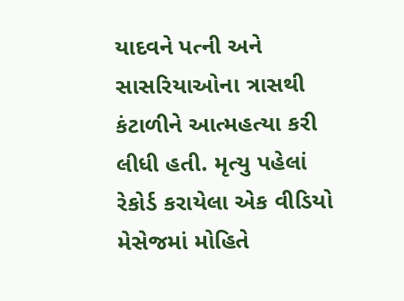યાદવને પત્ની અને સાસરિયાઓના ત્રાસથી કંટાળીને આત્મહત્યા કરી લીધી હતી. મૃત્યુ પહેલાં રેકોર્ડ કરાયેલા એક વીડિયો મેસેજમાં મોહિતે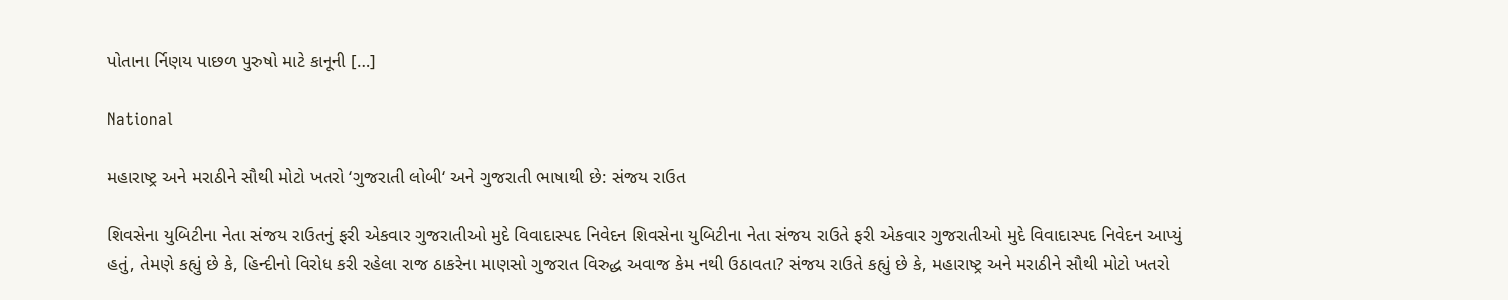પોતાના ર્નિણય પાછળ પુરુષો માટે કાનૂની […]

National

મહારાષ્ટ્ર અને મરાઠીને સૌથી મોટો ખતરો ‘ગુજરાતી લોબી‘ અને ગુજરાતી ભાષાથી છે: સંજય રાઉત

શિવસેના યુબિટીના નેતા સંજય રાઉતનું ફરી એકવાર ગુજરાતીઓ મુદે વિવાદાસ્પદ નિવેદન શિવસેના યુબિટીના નેતા સંજય રાઉતે ફરી એકવાર ગુજરાતીઓ મુદે વિવાદાસ્પદ નિવેદન આપ્યું હતું, તેમણે કહ્યું છે કે, હિન્દીનો વિરોધ કરી રહેલા રાજ ઠાકરેના માણસો ગુજરાત વિરુદ્ધ અવાજ કેમ નથી ઉઠાવતા? સંજય રાઉતે કહ્યું છે કે, મહારાષ્ટ્ર અને મરાઠીને સૌથી મોટો ખતરો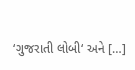‘ગુજરાતી લોબી‘ અને […]